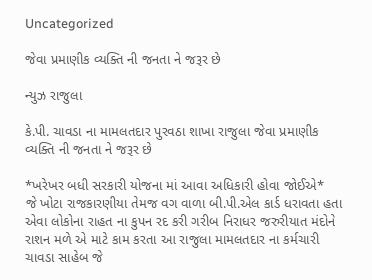Uncategorized

જેવા પ્રમાણીક વ્યક્તિ ની જનતા ને જરૂર છે

ન્યુઝ રાજુલા

કે.પી. ચાવડા ના મામલતદાર પુરવઠા શાખા રાજુલા જેવા પ્રમાણીક વ્યક્તિ ની જનતા ને જરૂર છે

*ખરેખર બધી સરકારી યોજના માં આવા અધિકારી હોવા જોઈએ*
જે ખોટા રાજકારણીયા તેમજ વગ વાળા બી.પી.એલ કાર્ડ ધરાવતા હતા એવા લોકોના રાહત ના કુપન રદ કરી ગરીબ નિરાધર જરુરીયાત મંદોને રાશન મળે એ માટે કામ કરતા આ રાજુલા મામલતદાર ના કર્મચારી ચાવડા સાહેબ જે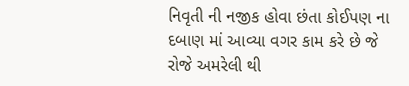નિવૃતી ની નજીક હોવા છંતા કોઈપણ ના દબાણ માં આવ્યા વગર કામ કરે છે જે રોજે અમરેલી થી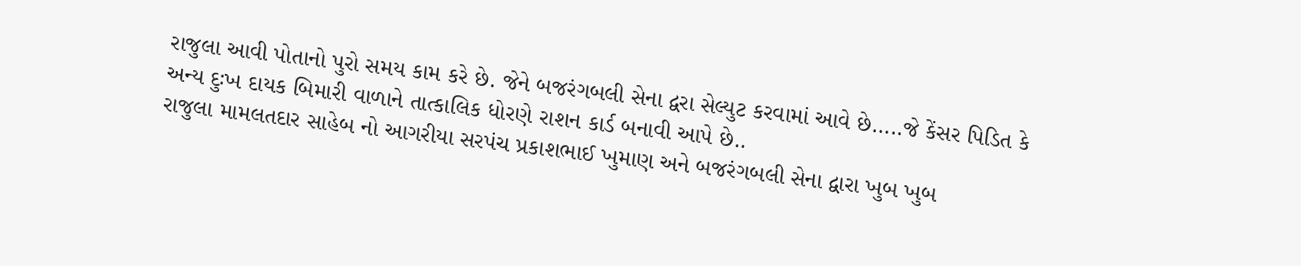રાજુલા આવી પોતાનો પુરો સમય કામ કરે છે. જેને બજરંગબલી સેના દ્વરા સેલ્યુટ કરવામાં આવે છે…..જે કેંસર પિડિત કે અન્ય દુઃખ દાયક બિમારી વાળાને તાત્કાલિક ધોરણે રાશન કાર્ડ બનાવી આપે છે..
રાજુલા મામલતદાર સાહેબ નો આગરીયા સરપંચ પ્રકાશભાઈ ખુમાણ અને બજરંગબલી સેના દ્વારા ખુબ ખુબ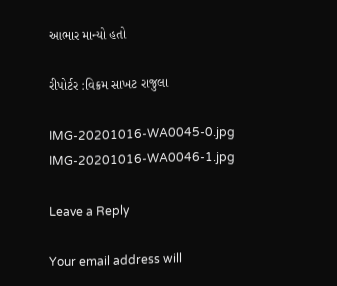આભાર માન્યો હતો

રીપોર્ટર :વિક્રમ સાખટ રાજુલા

IMG-20201016-WA0045-0.jpg IMG-20201016-WA0046-1.jpg

Leave a Reply

Your email address will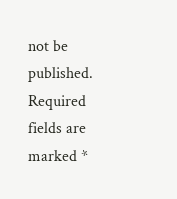not be published. Required fields are marked *